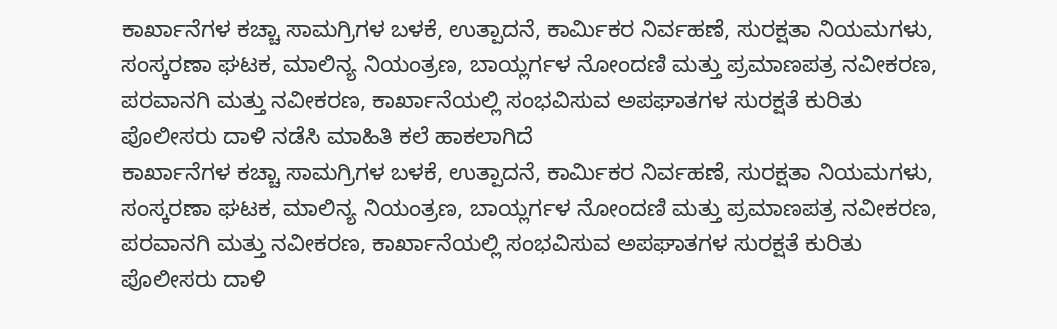ಕಾರ್ಖಾನೆಗಳ ಕಚ್ಚಾ ಸಾಮಗ್ರಿಗಳ ಬಳಕೆ, ಉತ್ಪಾದನೆ, ಕಾರ್ಮಿಕರ ನಿರ್ವಹಣೆ, ಸುರಕ್ಷತಾ ನಿಯಮಗಳು, ಸಂಸ್ಕರಣಾ ಘಟಕ, ಮಾಲಿನ್ಯ ನಿಯಂತ್ರಣ, ಬಾಯ್ಲರ್ಗಳ ನೋಂದಣಿ ಮತ್ತು ಪ್ರಮಾಣಪತ್ರ ನವೀಕರಣ, ಪರವಾನಗಿ ಮತ್ತು ನವೀಕರಣ, ಕಾರ್ಖಾನೆಯಲ್ಲಿ ಸಂಭವಿಸುವ ಅಪಘಾತಗಳ ಸುರಕ್ಷತೆ ಕುರಿತು ಪೊಲೀಸರು ದಾಳಿ ನಡೆಸಿ ಮಾಹಿತಿ ಕಲೆ ಹಾಕಲಾಗಿದೆ
ಕಾರ್ಖಾನೆಗಳ ಕಚ್ಚಾ ಸಾಮಗ್ರಿಗಳ ಬಳಕೆ, ಉತ್ಪಾದನೆ, ಕಾರ್ಮಿಕರ ನಿರ್ವಹಣೆ, ಸುರಕ್ಷತಾ ನಿಯಮಗಳು, ಸಂಸ್ಕರಣಾ ಘಟಕ, ಮಾಲಿನ್ಯ ನಿಯಂತ್ರಣ, ಬಾಯ್ಲರ್ಗಳ ನೋಂದಣಿ ಮತ್ತು ಪ್ರಮಾಣಪತ್ರ ನವೀಕರಣ, ಪರವಾನಗಿ ಮತ್ತು ನವೀಕರಣ, ಕಾರ್ಖಾನೆಯಲ್ಲಿ ಸಂಭವಿಸುವ ಅಪಘಾತಗಳ ಸುರಕ್ಷತೆ ಕುರಿತು ಪೊಲೀಸರು ದಾಳಿ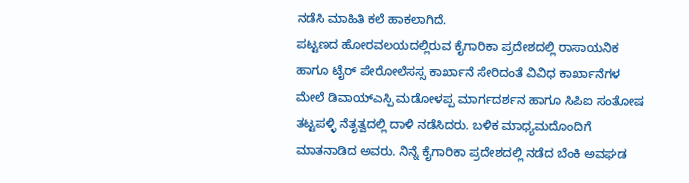ನಡೆಸಿ ಮಾಹಿತಿ ಕಲೆ ಹಾಕಲಾಗಿದೆ.
ಪಟ್ಟಣದ ಹೋರವಲಯದಲ್ಲಿರುವ ಕೈಗಾರಿಕಾ ಪ್ರದೇಶದಲ್ಲಿ ರಾಸಾಯನಿಕ ಹಾಗೂ ಟೈರ್ ಪೇರೋಲೆಸಸ್ಸ ಕಾರ್ಖಾನೆ ಸೇರಿದಂತೆ ವಿವಿಧ ಕಾರ್ಖಾನೆಗಳ ಮೇಲೆ ಡಿವಾಯ್ಎಸ್ಪಿ ಮಡೋಳಪ್ಪ ಮಾರ್ಗದರ್ಶನ ಹಾಗೂ ಸಿಪಿಐ ಸಂತೋಷ ತಟ್ಟಪಳ್ಳಿ ನೆತೃತ್ವದಲ್ಲಿ ದಾಳಿ ನಡೆಸಿದರು. ಬಳಿಕ ಮಾಧ್ಯಮದೊಂದಿಗೆ ಮಾತನಾಡಿದ ಅವರು. ನಿನ್ನೆ ಕೈಗಾರಿಕಾ ಪ್ರದೇಶದಲ್ಲಿ ನಡೆದ ಬೆಂಕಿ ಅವಘಡ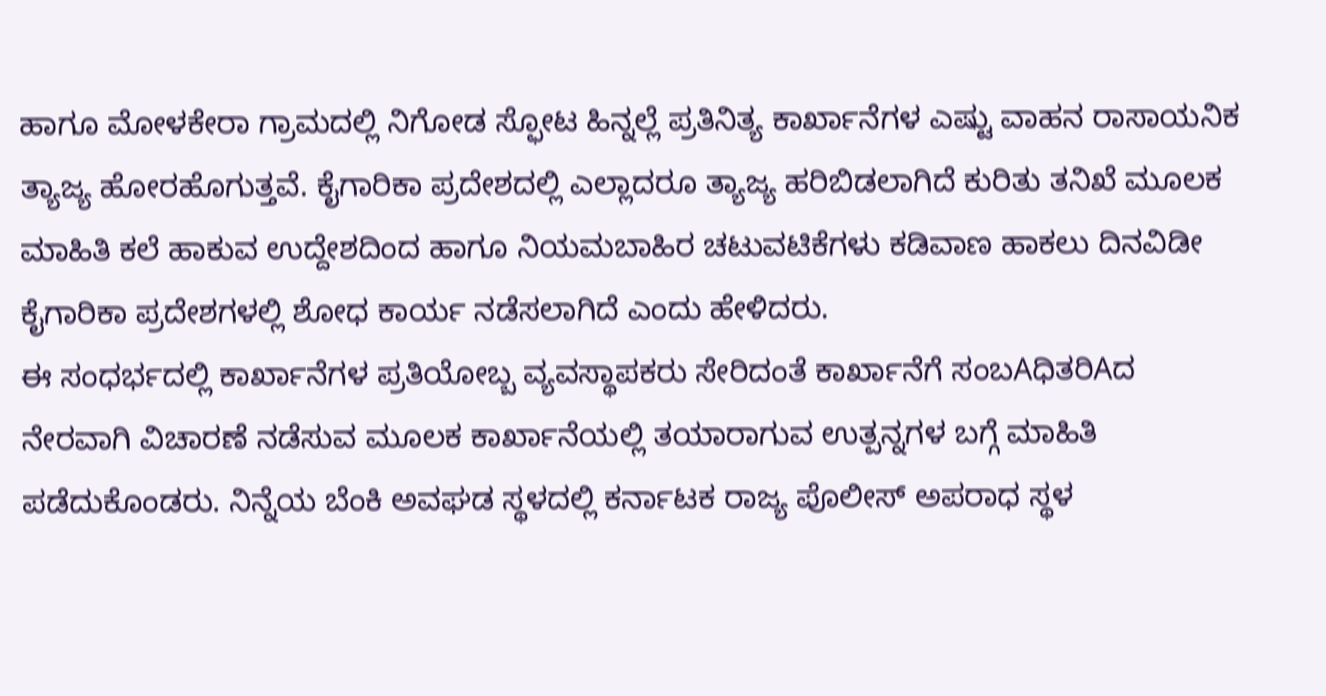ಹಾಗೂ ಮೋಳಕೇರಾ ಗ್ರಾಮದಲ್ಲಿ ನಿಗೋಡ ಸ್ಫೋಟ ಹಿನ್ನಲ್ಲೆ ಪ್ರತಿನಿತ್ಯ ಕಾರ್ಖಾನೆಗಳ ಎಷ್ಟು ವಾಹನ ರಾಸಾಯನಿಕ ತ್ಯಾಜ್ಯ ಹೋರಹೊಗುತ್ತವೆ. ಕೈಗಾರಿಕಾ ಪ್ರದೇಶದಲ್ಲಿ ಎಲ್ಲಾದರೂ ತ್ಯಾಜ್ಯ ಹರಿಬಿಡಲಾಗಿದೆ ಕುರಿತು ತನಿಖೆ ಮೂಲಕ ಮಾಹಿತಿ ಕಲೆ ಹಾಕುವ ಉದ್ದೇಶದಿಂದ ಹಾಗೂ ನಿಯಮಬಾಹಿರ ಚಟುವಟಿಕೆಗಳು ಕಡಿವಾಣ ಹಾಕಲು ದಿನವಿಡೀ ಕೈಗಾರಿಕಾ ಪ್ರದೇಶಗಳಲ್ಲಿ ಶೋಧ ಕಾರ್ಯ ನಡೆಸಲಾಗಿದೆ ಎಂದು ಹೇಳಿದರು.
ಈ ಸಂಧರ್ಭದಲ್ಲಿ ಕಾರ್ಖಾನೆಗಳ ಪ್ರತಿಯೋಬ್ಬ ವ್ಯವಸ್ಥಾಪಕರು ಸೇರಿದಂತೆ ಕಾರ್ಖಾನೆಗೆ ಸಂಬAಧಿತರಿAದ ನೇರವಾಗಿ ವಿಚಾರಣೆ ನಡೆಸುವ ಮೂಲಕ ಕಾರ್ಖಾನೆಯಲ್ಲಿ ತಯಾರಾಗುವ ಉತ್ಪನ್ನಗಳ ಬಗ್ಗೆ ಮಾಹಿತಿ ಪಡೆದುಕೊಂಡರು. ನಿನ್ನೆಯ ಬೆಂಕಿ ಅವಘಡ ಸ್ಥಳದಲ್ಲಿ ಕರ್ನಾಟಕ ರಾಜ್ಯ ಪೊಲೀಸ್ ಅಪರಾಧ ಸ್ಥಳ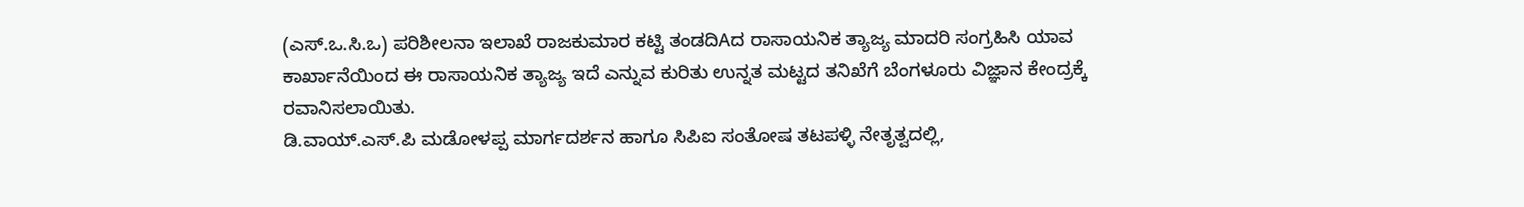(ಎಸ್.ಒ.ಸಿ.ಒ) ಪರಿಶೀಲನಾ ಇಲಾಖೆ ರಾಜಕುಮಾರ ಕಟ್ಟಿ ತಂಡದಿAದ ರಾಸಾಯನಿಕ ತ್ಯಾಜ್ಯ ಮಾದರಿ ಸಂಗ್ರಹಿಸಿ ಯಾವ ಕಾರ್ಖಾನೆಯಿಂದ ಈ ರಾಸಾಯನಿಕ ತ್ಯಾಜ್ಯ ಇದೆ ಎನ್ನುವ ಕುರಿತು ಉನ್ನತ ಮಟ್ಟದ ತನಿಖೆಗೆ ಬೆಂಗಳೂರು ವಿಜ್ಞಾನ ಕೇಂದ್ರಕ್ಕೆ ರವಾನಿಸಲಾಯಿತು.
ಡಿ.ವಾಯ್.ಎಸ್.ಪಿ ಮಡೋಳಪ್ಪ ಮಾರ್ಗದರ್ಶನ ಹಾಗೂ ಸಿಪಿಐ ಸಂತೋಷ ತಟಪಳ್ಳಿ ನೇತೃತ್ವದಲ್ಲಿ,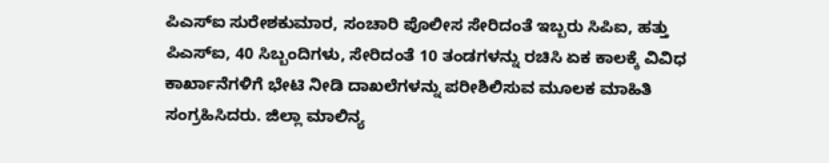ಪಿಎಸ್ಐ ಸುರೇಶಕುಮಾರ, ಸಂಚಾರಿ ಪೊಲೀಸ ಸೇರಿದಂತೆ ಇಬ್ಬರು ಸಿಪಿಐ, ಹತ್ತು ಪಿಎಸ್ಐ, 40 ಸಿಬ್ಬಂದಿಗಳು, ಸೇರಿದಂತೆ 10 ತಂಡಗಳನ್ನು ರಚಿಸಿ ಏಕ ಕಾಲಕ್ಕೆ ವಿವಿಧ ಕಾರ್ಖಾನೆಗಳಿಗೆ ಭೇಟಿ ನೀಡಿ ದಾಖಲೆಗಳನ್ನು ಪರೀಶಿಲಿಸುವ ಮೂಲಕ ಮಾಹಿತಿ ಸಂಗ್ರಹಿಸಿದರು. ಜಿಲ್ಲಾ ಮಾಲಿನ್ಯ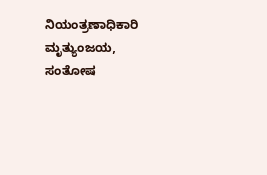ನಿಯಂತ್ರಣಾಧಿಕಾರಿ ಮೃತ್ಯುಂಜಯ, ಸಂತೋಷ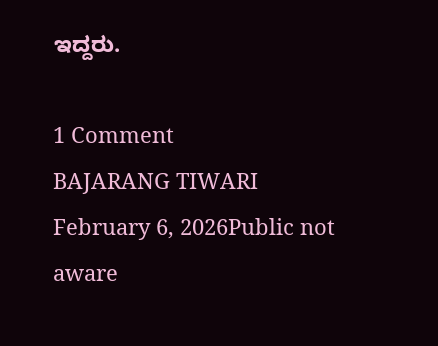ಇದ್ದರು.

1 Comment
BAJARANG TIWARI
February 6, 2026Public not aware